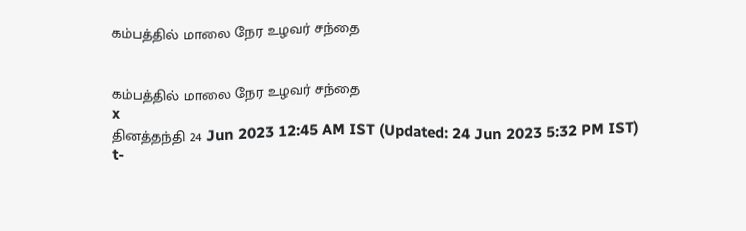கம்பத்தில் மாலை நேர உழவர் சந்தை


கம்பத்தில் மாலை நேர உழவர் சந்தை
x
தினத்தந்தி 24 Jun 2023 12:45 AM IST (Updated: 24 Jun 2023 5:32 PM IST)
t-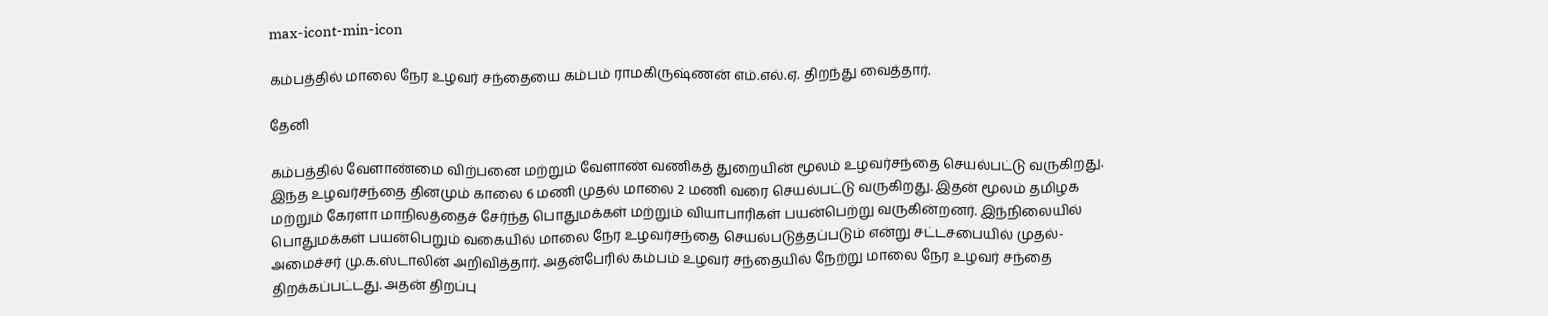max-icont-min-icon

கம்பத்தில் மாலை நேர உழவர் சந்தையை கம்பம் ராமகிருஷ்ணன் எம்.எல்.ஏ. திறந்து வைத்தார்.

தேனி

கம்பத்தில் வேளாண்மை விற்பனை மற்றும் வேளாண் வணிகத் துறையின் மூலம் உழவர்சந்தை செயல்பட்டு வருகிறது. இந்த உழவர்சந்தை தினமும் காலை 6 மணி முதல் மாலை 2 மணி வரை செயல்பட்டு வருகிறது. இதன் மூலம் தமிழக மற்றும் கேரளா மாநிலத்தைச் சேர்ந்த பொதுமக்கள் மற்றும் வியாபாரிகள் பயன்பெற்று வருகின்றனர். இந்நிலையில் பொதுமக்கள் பயன்பெறும் வகையில் மாலை நேர உழவர்சந்தை செயல்படுத்தப்படும் என்று சட்டசபையில் முதல்-அமைச்சர் மு.க.ஸ்டாலின் அறிவித்தார். அதன்பேரில் கம்பம் உழவர் சந்தையில் நேற்று மாலை நேர உழவர் சந்தை திறக்கப்பட்டது. அதன் திறப்பு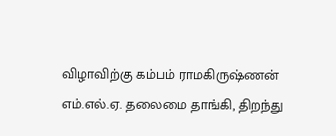விழாவிற்கு கம்பம் ராமகிருஷ்ணன் எம்.எல்.ஏ. தலைமை தாங்கி, திறந்து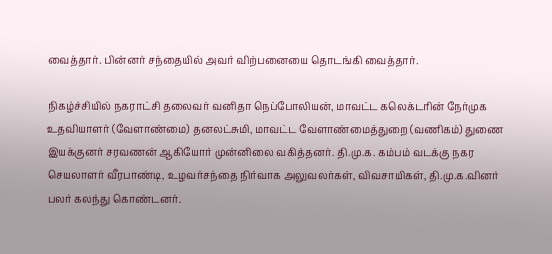வைத்தார். பின்னர் சந்தையில் அவர் விற்பனையை தொடங்கி வைத்தார்.

நிகழ்ச்சியில் நகராட்சி தலைவர் வனிதா நெப்போலியன், மாவட்ட கலெக்டரின் நேர்முக உதவியாளர் (வேளாண்மை) தனலட்சுமி, மாவட்ட வேளாண்மைத்துறை (வணிகம்) துணை இயக்குனர் சரவணன் ஆகியோர் முன்னிலை வகித்தனர். தி.மு.க. கம்பம் வடக்கு நகர செயலாளர் வீரபாண்டி, உழவர்சந்தை நிர்வாக அலுவலர்கள், விவசாயிகள், தி.மு.க.வினர் பலர் கலந்து கொண்டனர்.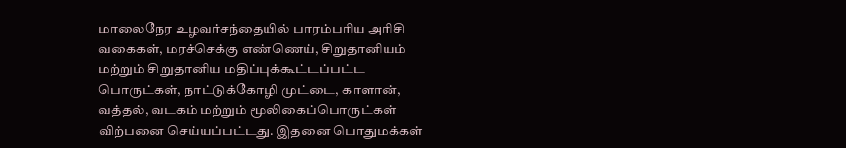மாலைநேர உழவர்சந்தையில் பாரம்பரிய அரிசி வகைகள், மரச்செக்கு எண்ணெய், சிறுதானியம் மற்றும் சிறுதானிய மதிப்புக்கூட்டப்பட்ட பொருட்கள், நாட்டுக்கோழி முட்டை, காளான், வத்தல், வடகம் மற்றும் மூலிகைப்பொருட்கள் விற்பனை செய்யப்பட்டது. இதனை பொதுமக்கள்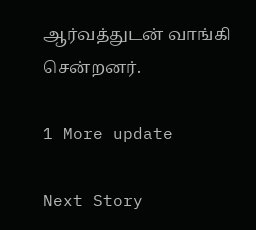ஆர்வத்துடன் வாங்கி சென்றனர்.

1 More update

Next Story